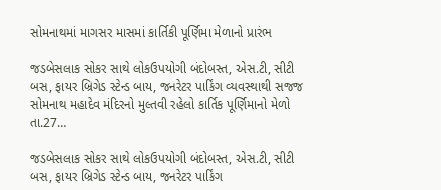સોમનાથમાં માગસર માસમાં કાર્તિકી પૂર્ણિમા મેળાનો પ્રારંભ

જડબેસલાક સોકર સાથે લોકઉપયોગી બંદોબસ્ત, એસ.ટી, સીટી બસ, ફાયર બ્રિગેડ સ્ટેન્ડ બાય, જનરેટર પાર્કિંગ વ્યવસ્થાથી સજજ સોમનાથ મહાદેવ મંદિરનો મુલ્તવી રહેલો કાર્તિક પૂર્ણિમાનો મેળો તા.27…

જડબેસલાક સોકર સાથે લોકઉપયોગી બંદોબસ્ત, એસ.ટી, સીટી બસ, ફાયર બ્રિગેડ સ્ટેન્ડ બાય, જનરેટર પાર્કિંગ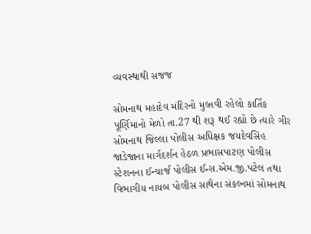વ્યવસ્થાથી સજજ

સોમનાથ મહાદેવ મંદિરનો મુલ્તવી રહેલો કાર્તિક પૂર્ણિમાનો મેળો તા.27 થી શરૂ થઈ રહ્યો છે ત્યારે ગીર સોમનાથ જિલ્લા પોલીસ અધિક્ષક જયદેવસિંહ જાડેજાના માર્ગદર્શન હેઠળ પ્રભાસપાટણ પોલીસ સ્ટેશનના ઈન્ચાર્જ પોલીસ ઈન્સ.એમ.જી.પટેલ તથા વિભાગીય નાયબ પોલીસ સાથેના સંકલ્નમાં સોમનાથ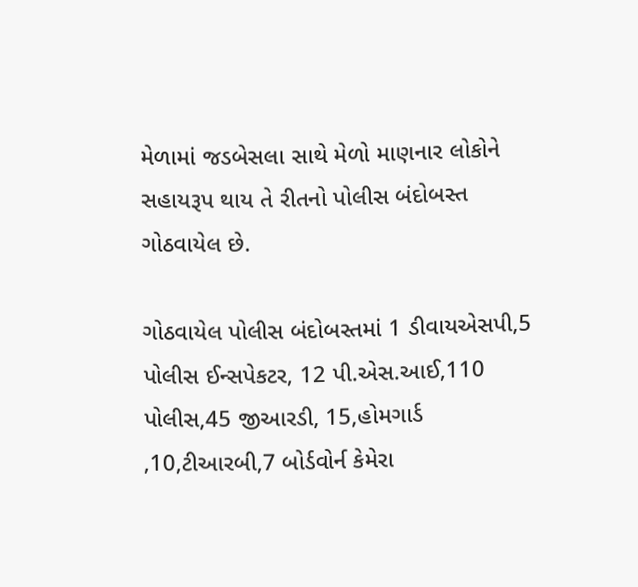મેળામાં જડબેસલા સાથે મેળો માણનાર લોકોને સહાયરૂપ થાય તે રીતનો પોલીસ બંદોબસ્ત ગોઠવાયેલ છે.

ગોઠવાયેલ પોલીસ બંદોબસ્તમાં 1 ડીવાયએસપી,5 પોલીસ ઈન્સપેકટર, 12 પી.એસ.આઈ,110 પોલીસ,45 જીઆરડી, 15,હોમગાર્ડ ,10,ટીઆરબી,7 બોર્ડવોર્ન કેમેરા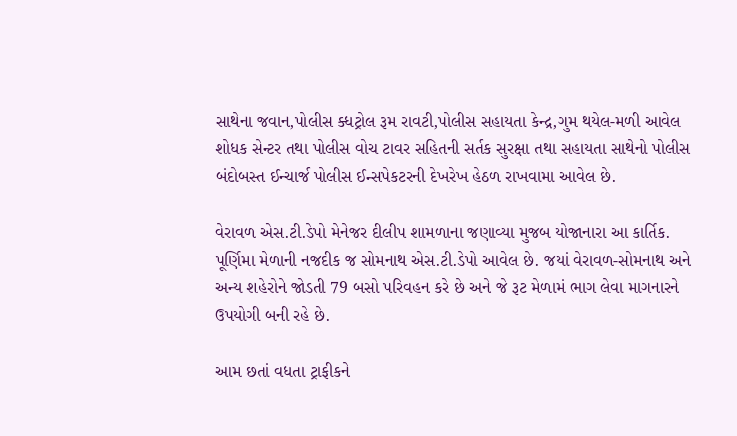સાથેના જવાન,પોલીસ ક્ધટ્રોલ રૂમ રાવટી,પોલીસ સહાયતા કેન્દ્ર,ગુમ થયેલ-મળી આવેલ શોધક સેન્ટર તથા પોલીસ વોચ ટાવર સહિતની સર્તક સુરક્ષા તથા સહાયતા સાથેનો પોલીસ બંદોબસ્ત ઈન્ચાર્જ પોલીસ ઈન્સપેકટરની દેખરેખ હેઠળ રાખવામા આવેલ છે.

વેરાવળ એસ.ટી.ડેપો મેનેજર દીલીપ શામળાના જણાવ્યા મુજબ યોજાનારા આ કાર્તિક. પૂર્ણિમા મેળાની નજદીક જ સોમનાથ એસ.ટી.ડેપો આવેલ છે. જયાં વેરાવળ-સોમનાથ અને અન્ય શહેરોને જોડતી 79 બસો પરિવહન કરે છે અને જે રૂટ મેળામં ભાગ લેવા માગનારને ઉપયોગી બની રહે છે.

આમ છતાં વધતા ટ્રાફીકને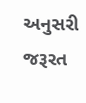અનુસરી જરૂરત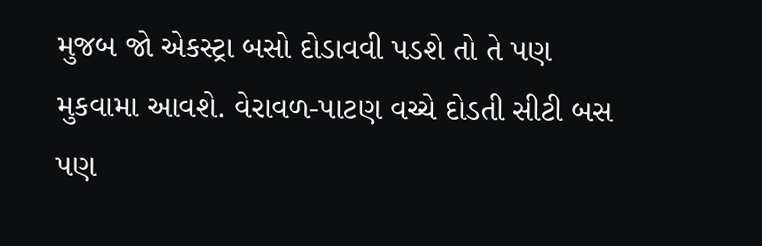મુજબ જો એકસ્ટ્રા બસો દોડાવવી પડશે તો તે પણ મુકવામા આવશે. વેરાવળ-પાટણ વચ્ચે દોડતી સીટી બસ પણ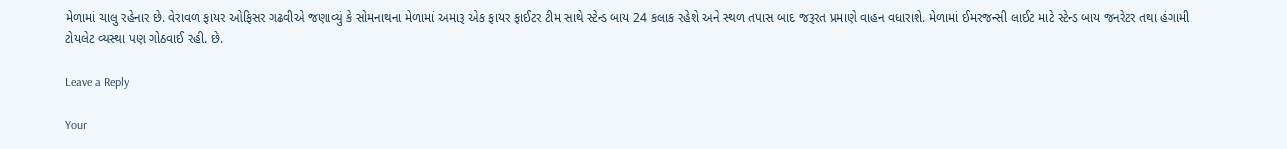મેળામાં ચાલુ રહેનાર છે. વેરાવળ ફાયર ઓફિસર ગઢવીએ જણાવ્યું કે સોમનાથના મેળામાં અમારૂ એક ફાયર ફાઈટર ટીમ સાથે સ્ટેન્ડ બાય 24 કલાક રહેશે અને સ્થળ તપાસ બાદ જરૂરત પ્રમાણે વાહન વધારાશે. મેળામાં ઈમરજન્સી લાઈટ માટે સ્ટેન્ડ બાય જનરેટર તથા હંગામી ટોયલેટ વ્યસ્થા પણ ગોઠવાઈ રહી. છે.

Leave a Reply

Your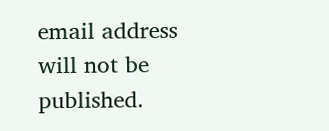email address will not be published.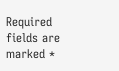Required fields are marked *